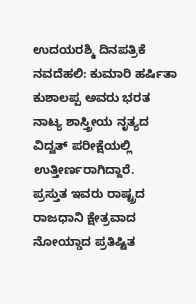ಉದಯರಶ್ಮಿ ದಿನಪತ್ರಿಕೆ
ನವದೆಹಲಿ: ಕುಮಾರಿ ಹರ್ಷಿತಾ ಕುಶಾಲಪ್ಪ ಅವರು ಭರತ ನಾಟ್ಯ ಶಾಸ್ತ್ರೀಯ ನೃತ್ಯದ ವಿದ್ವತ್ ಪರೀಕ್ಷೆಯಲ್ಲಿ ಉತ್ತೀರ್ಣರಾಗಿದ್ದಾರೆ.
ಪ್ರಸ್ತುತ ಇವರು ರಾಷ್ಟ್ರದ ರಾಜಧಾನಿ ಕ್ಷೇತ್ರವಾದ ನೋಯ್ಡಾದ ಪ್ರತಿಷ್ಟಿತ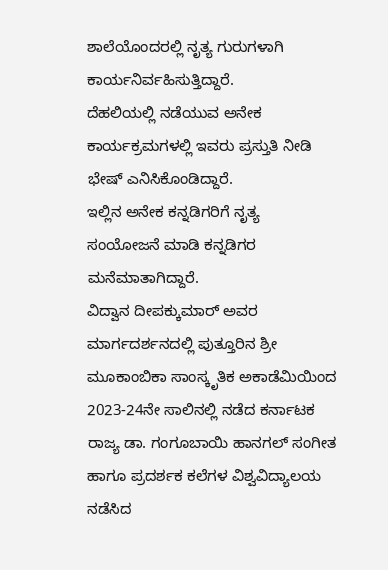ಶಾಲೆಯೊಂದರಲ್ಲಿ ನೃತ್ಯ ಗುರುಗಳಾಗಿ ಕಾರ್ಯನಿರ್ವಹಿಸುತ್ತಿದ್ದಾರೆ.
ದೆಹಲಿಯಲ್ಲಿ ನಡೆಯುವ ಅನೇಕ ಕಾರ್ಯಕ್ರಮಗಳಲ್ಲಿ ಇವರು ಪ್ರಸ್ತುತಿ ನೀಡಿ ಭೇಷ್ ಎನಿಸಿಕೊಂಡಿದ್ದಾರೆ.
ಇಲ್ಲಿನ ಅನೇಕ ಕನ್ನಡಿಗರಿಗೆ ನೃತ್ಯ ಸಂಯೋಜನೆ ಮಾಡಿ ಕನ್ನಡಿಗರ ಮನೆಮಾತಾಗಿದ್ದಾರೆ.
ವಿದ್ವಾನ ದೀಪಕ್ಕುಮಾರ್ ಅವರ ಮಾರ್ಗದರ್ಶನದಲ್ಲಿ ಪುತ್ತೂರಿನ ಶ್ರೀ ಮೂಕಾಂಬಿಕಾ ಸಾಂಸ್ಕೃತಿಕ ಅಕಾಡೆಮಿಯಿಂದ 2023-24ನೇ ಸಾಲಿನಲ್ಲಿ ನಡೆದ ಕರ್ನಾಟಕ ರಾಜ್ಯ ಡಾ. ಗಂಗೂಬಾಯಿ ಹಾನಗಲ್ ಸಂಗೀತ ಹಾಗೂ ಪ್ರದರ್ಶಕ ಕಲೆಗಳ ವಿಶ್ವವಿದ್ಯಾಲಯ ನಡೆಸಿದ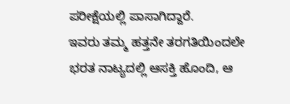ಪರೀಕ್ಷೆಯಲ್ಲಿ ಪಾಸಾಗಿದ್ದಾರೆ.
ಇವರು ತಮ್ಮ ಹತ್ತನೇ ತರಗತಿಯಿಂದಲೇ ಭರತ ನಾಟ್ಯದಲ್ಲಿ ಆಸಕ್ತಿ ಹೊಂದಿ, ಆ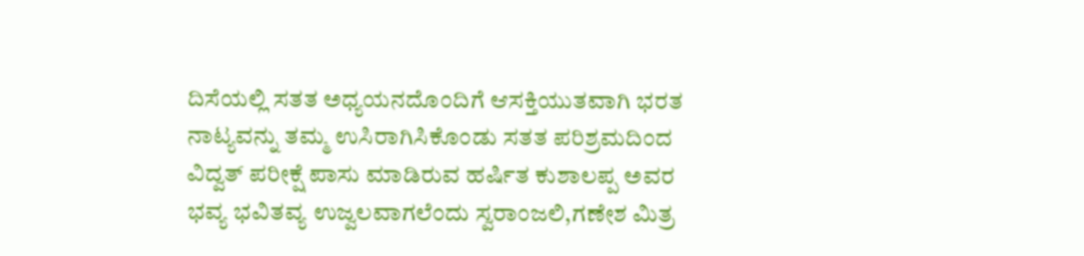ದಿಸೆಯಲ್ಲಿ ಸತತ ಅಧ್ಯಯನದೊಂದಿಗೆ ಆಸಕ್ತಿಯುತವಾಗಿ ಭರತ ನಾಟ್ಯವನ್ನು ತಮ್ಮ ಉಸಿರಾಗಿಸಿಕೊಂಡು ಸತತ ಪರಿಶ್ರಮದಿಂದ ವಿದ್ವತ್ ಪರೀಕ್ಷೆ ಪಾಸು ಮಾಡಿರುವ ಹರ್ಷಿತ ಕುಶಾಲಪ್ಪ ಅವರ
ಭವ್ಯ ಭವಿತವ್ಯ ಉಜ್ವಲವಾಗಲೆಂದು ಸ್ವರಾಂಜಲಿ,ಗಣೇಶ ಮಿತ್ರ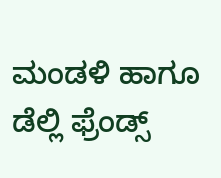ಮಂಡಳಿ ಹಾಗೂ ಡೆಲ್ಲಿ ಫ್ರೆಂಡ್ಸ್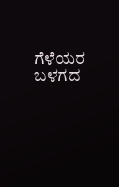ಗೆಳೆಯರ ಬಳಗದ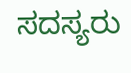ಸದಸ್ಯರು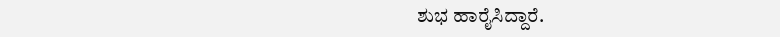ಶುಭ ಹಾರೈಸಿದ್ದಾರೆ.